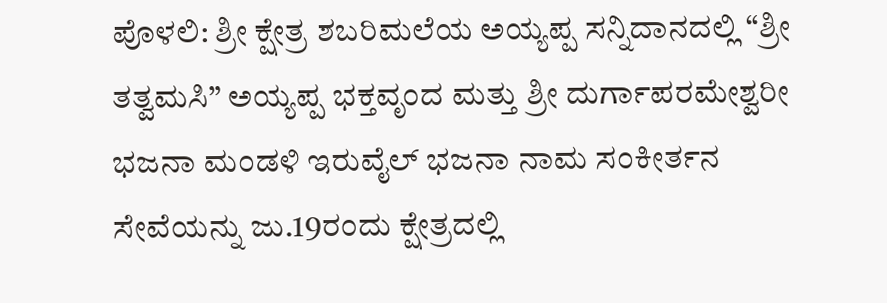ಪೊಳಲಿ: ಶ್ರೀ ಕ್ಷೇತ್ರ ಶಬರಿಮಲೆಯ ಅಯ್ಯಪ್ಪ ಸನ್ನಿದಾನದಲ್ಲಿ “ಶ್ರೀ ತತ್ವಮಸಿ” ಅಯ್ಯಪ್ಪ ಭಕ್ತವೃಂದ ಮತ್ತು ಶ್ರೀ ದುರ್ಗಾಪರಮೇಶ್ವರೀ ಭಜನಾ ಮಂಡಳಿ ಇರುವೈಲ್‌ ಭಜನಾ ನಾಮ ಸಂಕೀರ್ತನ ಸೇವೆಯನ್ನು ಜು.19ರಂದು ಕ್ಷೇತ್ರದಲ್ಲಿ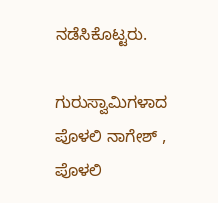ನಡೆಸಿಕೊಟ್ಟರು.

ಗುರುಸ್ವಾಮಿಗಳಾದ ಪೊಳಲಿ ನಾಗೇಶ್‌ , ಪೊಳಲಿ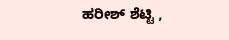ಹರೀಶ್‌ ಶೆಟ್ಟಿ ,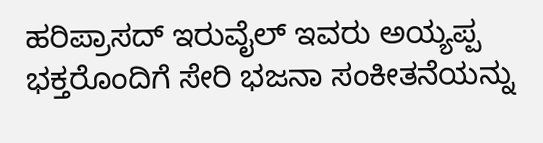ಹರಿಪ್ರಾಸದ್‌ ಇರುವೈಲ್‌ ಇವರು ಅಯ್ಯಪ್ಪ ಭಕ್ತರೊಂದಿಗೆ ಸೇರಿ ಭಜನಾ ಸಂಕೀತನೆಯನ್ನು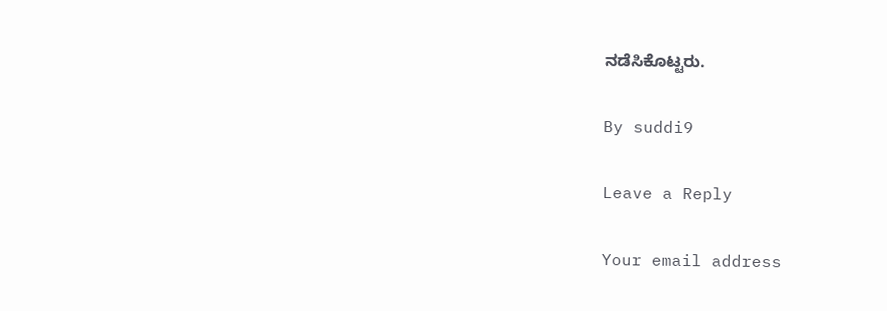ನಡೆಸಿಕೊಟ್ಟರು.

By suddi9

Leave a Reply

Your email address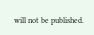will not be published.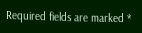Required fields are marked *